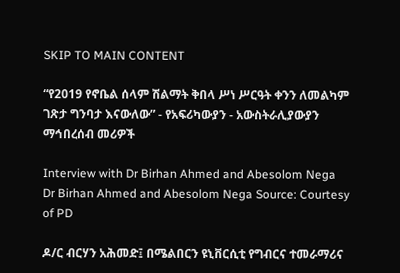SKIP TO MAIN CONTENT

“የ2019 የኖቤል ሰላም ሽልማት ቅበላ ሥነ ሥርዓት ቀንን ለመልካም ገጽታ ግንባታ እናውለው” - የአፍሪካውያን - አውስትራሊያውያን ማኅበረሰብ መሪዎች

Interview with Dr Birhan Ahmed and Abesolom Nega
Dr Birhan Ahmed and Abesolom Nega Source: Courtesy of PD

ዶ/ር ብርሃን አሕመድ፤ በሜልበርን ዩኒቨርሲቲ የግብርና ተመራማሪና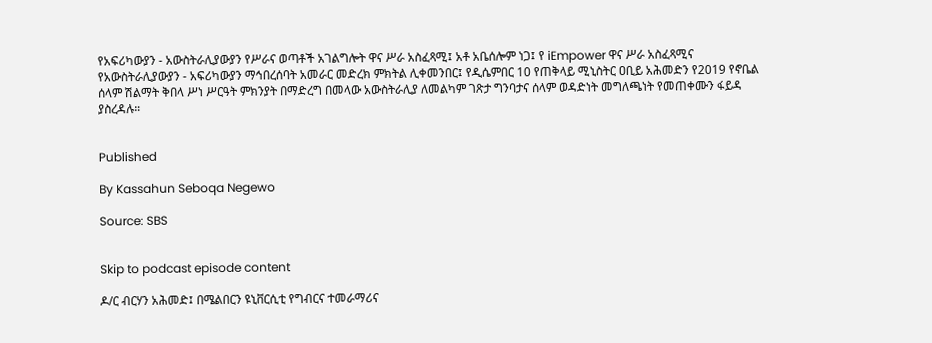የአፍሪካውያን - አውስትራሊያውያን የሥራና ወጣቶች አገልግሎት ዋና ሥራ አስፈጻሚ፤ አቶ አቤሰሎም ነጋ፤ የ iEmpower ዋና ሥራ አስፈጻሚና የአውስትራሊያውያን - አፍሪካውያን ማኅበረሰባት አመራር መድረክ ምክትል ሊቀመንበር፤ የዲሴምበር 10 የጠቅላይ ሚኒስትር ዐቢይ አሕመድን የ2019 የኖቤል ሰላም ሽልማት ቅበላ ሥነ ሥርዓት ምክንያት በማድረግ በመላው አውስትራሊያ ለመልካም ገጽታ ግንባታና ሰላም ወዳድነት መግለጫነት የመጠቀሙን ፋይዳ ያስረዳሉ።


Published

By Kassahun Seboqa Negewo

Source: SBS


Skip to podcast episode content

ዶ/ር ብርሃን አሕመድ፤ በሜልበርን ዩኒቨርሲቲ የግብርና ተመራማሪና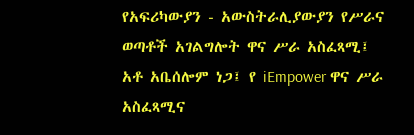የአፍሪካውያን - አውስትራሊያውያን የሥራና ወጣቶች አገልግሎት ዋና ሥራ አስፈጻሚ፤ አቶ አቤሰሎም ነጋ፤ የ iEmpower ዋና ሥራ አስፈጻሚና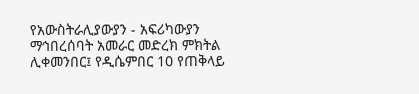የአውስትራሊያውያን - አፍሪካውያን ማኅበረሰባት አመራር መድረክ ምክትል ሊቀመንበር፤ የዲሴምበር 10 የጠቅላይ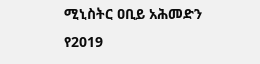ሚኒስትር ዐቢይ አሕመድን የ2019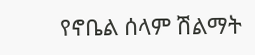የኖቤል ሰላም ሽልማት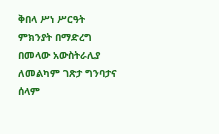ቅበላ ሥነ ሥርዓት ምክንያት በማድረግ በመላው አውስትራሊያ ለመልካም ገጽታ ግንባታና ሰላም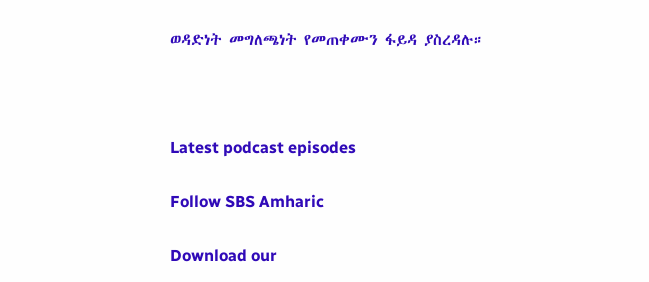ወዳድነት መግለጫነት የመጠቀሙን ፋይዳ ያስረዳሉ።



Latest podcast episodes

Follow SBS Amharic

Download our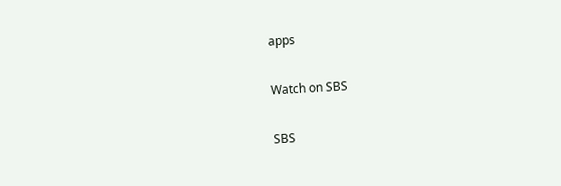apps

Watch on SBS

SBS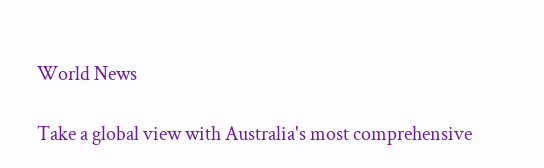World News

Take a global view with Australia's most comprehensive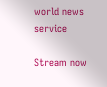world news service

Stream now